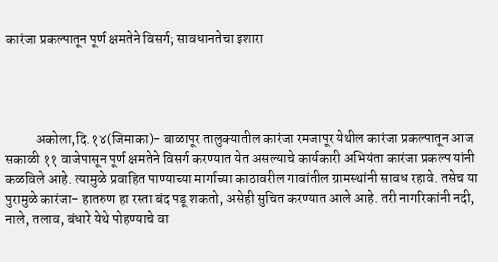कारंजा प्रकल्पातून पूर्ण क्षमतेने विसर्ग; सावधानतेचा इशारा




           अकोला,दि.१४(जिमाका)- बाळापूर तालुक्यातील कारंजा रमजापूर येथील कारंजा प्रकल्पातून आज सकाळी ११ वाजेपासून पूर्ण क्षमतेने विसर्ग करण्यात येत असल्याचे कार्यकारी अभियंता कारंजा प्रकल्प यांनी कळविले आहे. त्यामुळे प्रवाहित पाण्याच्या मार्गाच्या काठावरील गावांतील ग्रामस्थांनी सावध रहावे. तसेच या पुरामुळे कारंजा- हातरुण हा रस्ता बंद पडू शकतो, असेही सुचित करण्यात आले आहे. तरी नागरिकांनी नदी, नाले, तलाव, बंधारे येथे पोहण्याचे वा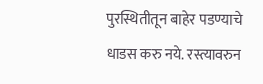पुरस्थितीतून बाहेर पडण्याचे धाडस करु नये. रस्त्यावरुन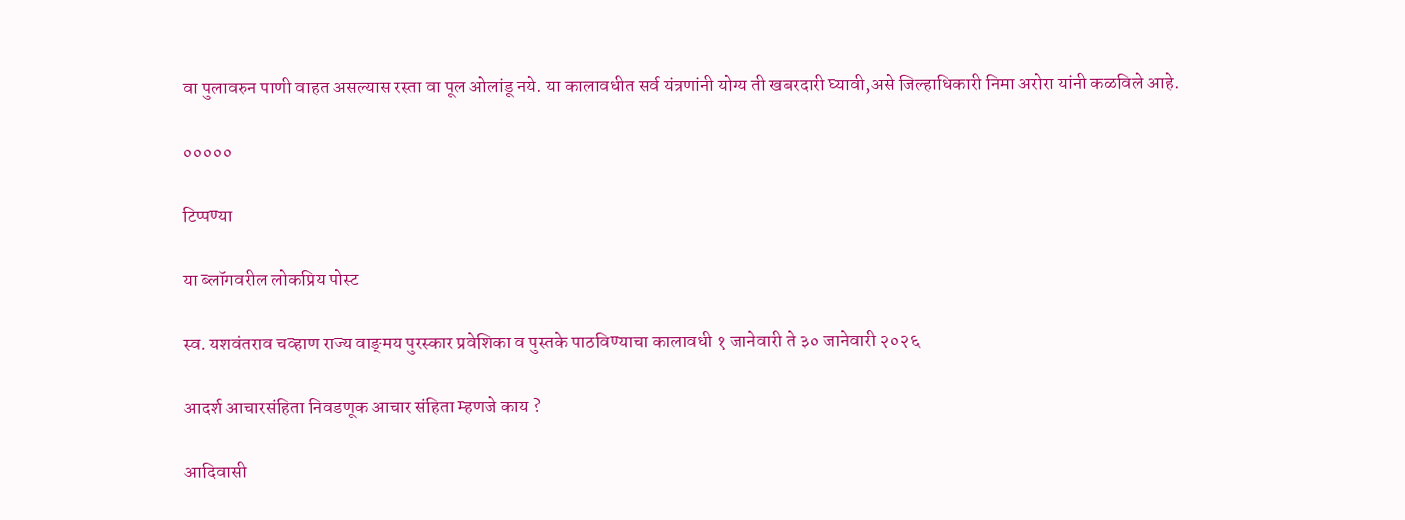वा पुलावरुन पाणी वाहत असल्यास रस्ता वा पूल ओलांडू नये. या कालावधीत सर्व यंत्रणांनी योग्य ती खबरदारी घ्यावी,असे जिल्हाधिकारी निमा अरोरा यांनी कळविले आहे.

०००००

टिप्पण्या

या ब्लॉगवरील लोकप्रिय पोस्ट

स्व. यशवंतराव चव्हाण राज्य वाङ्‌मय पुरस्कार प्रवेशिका व पुस्तके पाठविण्याचा कालावधी १ जानेवारी ते ३० जानेवारी २०२६

आदर्श आचारसंहिता निवडणूक आचार संहिता म्हणजे काय ?

आदिवासी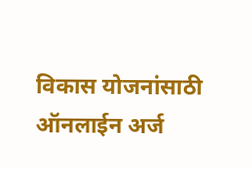विकास योजनांसाठी ऑनलाईन अर्ज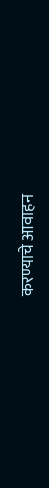करण्याचे आवाहन